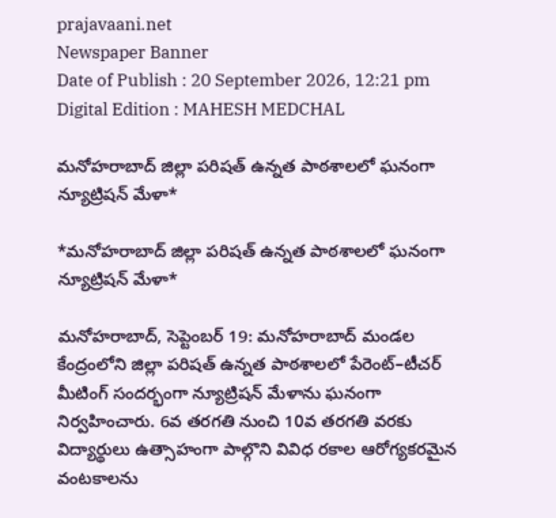prajavaani.net
Newspaper Banner
Date of Publish : 20 September 2026, 12:21 pm Digital Edition : MAHESH MEDCHAL

మనోహరాబాద్ జిల్లా పరిషత్ ఉన్నత పాఠశాలలో ఘనంగా న్యూట్రిషన్ మేళా*

*మనోహరాబాద్ జిల్లా పరిషత్ ఉన్నత పాఠశాలలో ఘనంగా న్యూట్రిషన్ మేళా*

మనోహరాబాద్, సెప్టెంబర్ 19: మనోహరాబాద్ మండల కేంద్రంలోని జిల్లా పరిషత్ ఉన్నత పాఠశాలలో పేరెంట్–టీచర్ మీటింగ్ సందర్భంగా న్యూట్రిషన్ మేళాను ఘనంగా నిర్వహించారు. 6వ తరగతి నుంచి 10వ తరగతి వరకు విద్యార్థులు ఉత్సాహంగా పాల్గొని వివిధ రకాల ఆరోగ్యకరమైన వంటకాలను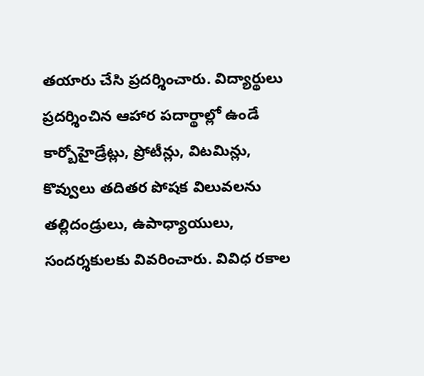తయారు చేసి ప్రదర్శించారు. విద్యార్థులు ప్రదర్శించిన ఆహార పదార్థాల్లో ఉండే కార్బోహైడ్రేట్లు, ప్రోటీన్లు, విటమిన్లు, కొవ్వులు తదితర పోషక విలువలను తల్లిదండ్రులు, ఉపాధ్యాయులు, సందర్శకులకు వివరించారు. వివిధ రకాల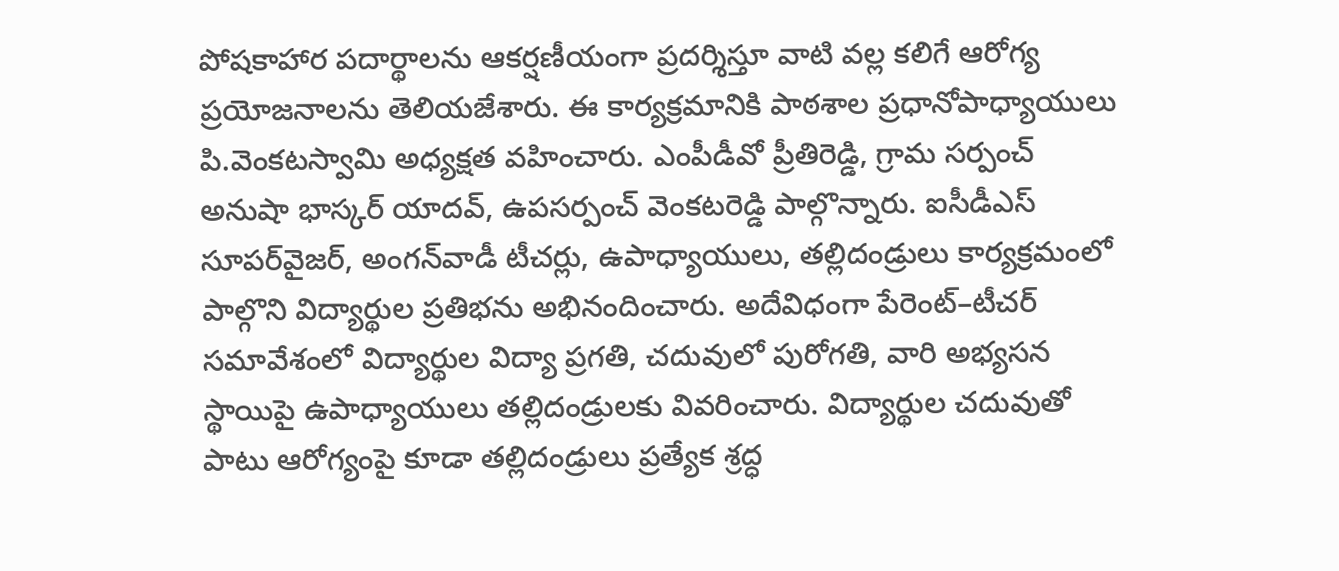పోషకాహార పదార్థాలను ఆకర్షణీయంగా ప్రదర్శిస్తూ వాటి వల్ల కలిగే ఆరోగ్య ప్రయోజనాలను తెలియజేశారు. ఈ కార్యక్రమానికి పాఠశాల ప్రధానోపాధ్యాయులు
పి.వెంకటస్వామి అధ్యక్షత వహించారు. ఎంపీడీవో ప్రీతిరెడ్డి, గ్రామ సర్పంచ్ అనుషా భాస్కర్ యాదవ్, ఉపసర్పంచ్ వెంకటరెడ్డి పాల్గొన్నారు. ఐసీడీఎస్ సూపర్‌వైజర్, అంగన్‌వాడీ టీచర్లు, ఉపాధ్యాయులు, తల్లిదండ్రులు కార్యక్రమంలో పాల్గొని విద్యార్థుల ప్రతిభను అభినందించారు. అదేవిధంగా పేరెంట్–టీచర్ సమావేశంలో విద్యార్థుల విద్యా ప్రగతి, చదువులో పురోగతి, వారి అభ్యసన స్థాయిపై ఉపాధ్యాయులు తల్లిదండ్రులకు వివరించారు. విద్యార్థుల చదువుతో పాటు ఆరోగ్యంపై కూడా తల్లిదండ్రులు ప్రత్యేక శ్రద్ధ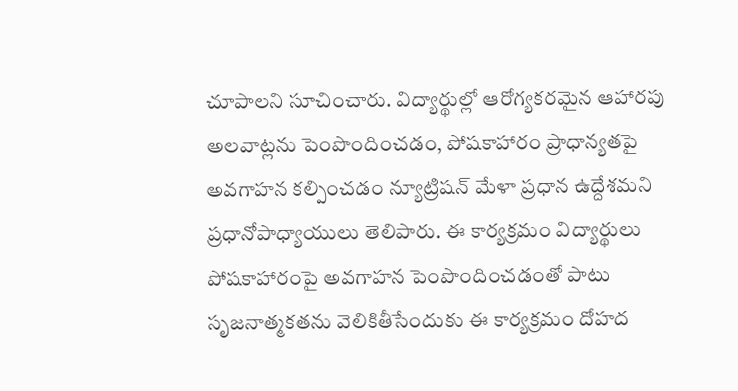చూపాలని సూచించారు. విద్యార్థుల్లో ఆరోగ్యకరమైన ఆహారపు అలవాట్లను పెంపొందించడం, పోషకాహారం ప్రాధాన్యతపై అవగాహన కల్పించడం న్యూట్రిషన్ మేళా ప్రధాన ఉద్దేశమని ప్రధానోపాధ్యాయులు తెలిపారు. ఈ కార్యక్రమం విద్యార్థులు పోషకాహారంపై అవగాహన పెంపొందించడంతో పాటు సృజనాత్మకతను వెలికితీసేందుకు ఈ కార్యక్రమం దోహద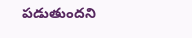పడుతుందని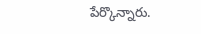పేర్కొన్నారు.